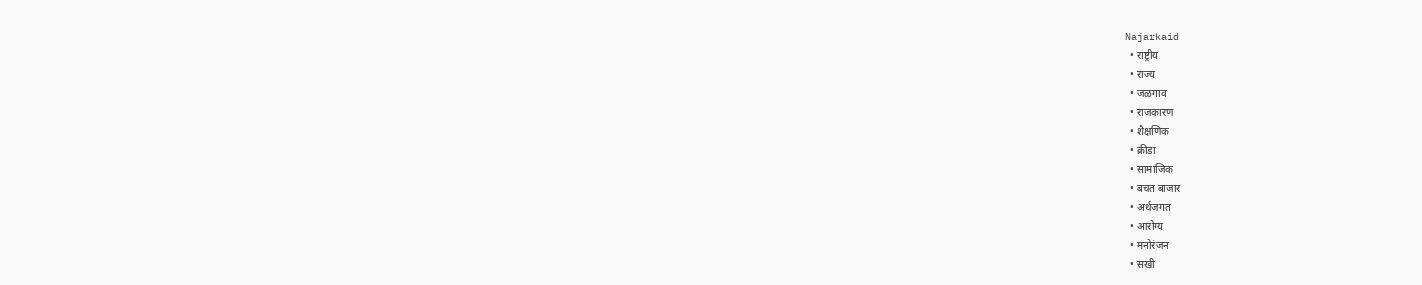Najarkaid
  • राष्ट्रीय
  • राज्य
  • जळगाव
  • राजकारण
  • शैक्षणिक
  • क्रीडा
  • सामाजिक
  • बचत बाजार
  • अर्थजगत
  • आरोग्य
  • मनोरंजन
  • सखी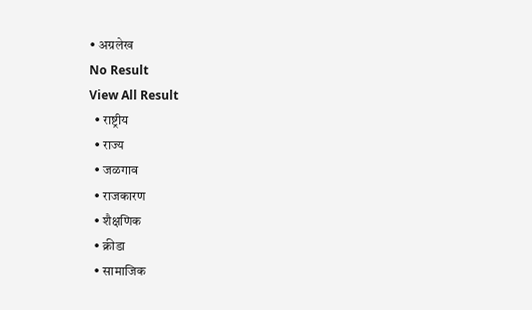• अग्रलेख
No Result
View All Result
  • राष्ट्रीय
  • राज्य
  • जळगाव
  • राजकारण
  • शैक्षणिक
  • क्रीडा
  • सामाजिक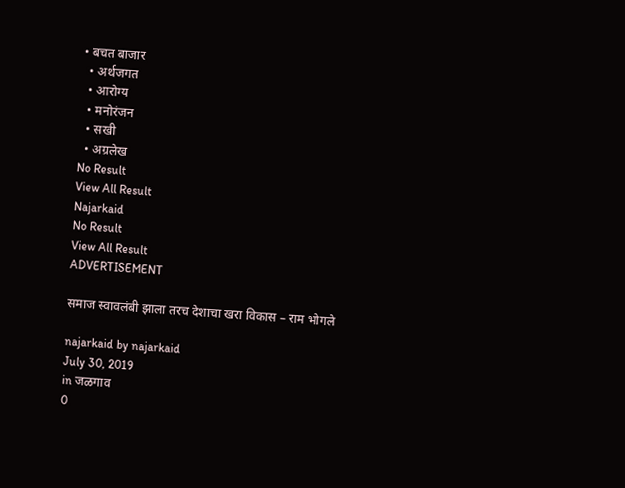• बचत बाजार
  • अर्थजगत
  • आरोग्य
  • मनोरंजन
  • सखी
  • अग्रलेख
No Result
View All Result
Najarkaid
No Result
View All Result
ADVERTISEMENT

समाज स्वावलंबी झाला तरच देशाचा खरा विकास – राम भोगले

najarkaid by najarkaid
July 30, 2019
in जळगाव
0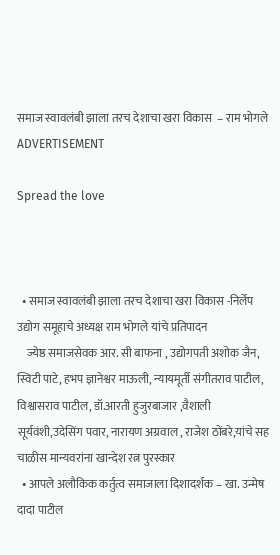समाज स्वावलंबी झाला तरच देशाचा खरा विकास  – राम भोगले
ADVERTISEMENT

Spread the love



  • समाज स्वावलंबी झाला तरच देशाचा खरा विकास -निर्लेप उद्योग समूहाचे अध्यक्ष राम भोगले यांचे प्रतिपादन
    ज्येष्ठ समाजसेवक आर. सी बाफना , उद्योगपती अशोक जैन, स्विटी पाटे, हभप ज्ञानेश्वर माऊली, न्यायमूर्ती संगीतराव पाटील, विश्वासराव पाटील, डॉ.आरती हुजुरबाजार ,वैशाली सूर्यवंशी,उदेसिंग पवार, नारायण अग्रवाल , राजेश ठोंबरे,यांचे सह चाळीस मान्यवरांना खान्देश रत्न पुरस्कार
  • आपले अलौकिक कर्तुत्व समाजाला दिशादर्शक – खा. उन्मेष दादा पाटील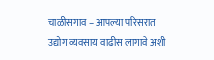चाळीसगाव – आपल्या परिसरात उद्योग व्यवसाय वाढीस लागावे अशी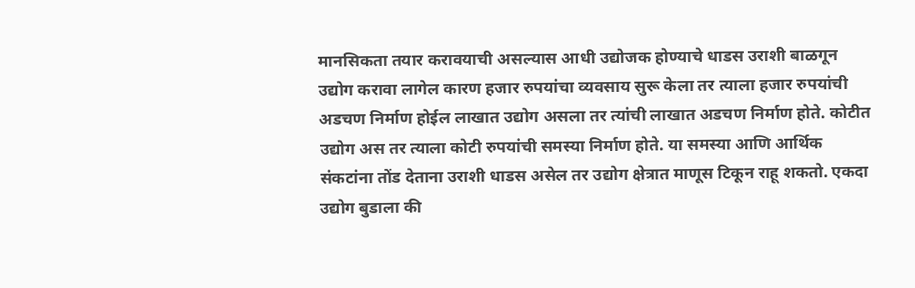मानसिकता तयार करावयाची असल्यास आधी उद्योजक होण्याचे धाडस उराशी बाळगून उद्योग करावा लागेल कारण हजार रुपयांचा व्यवसाय सुरू केला तर त्याला हजार रुपयांची अडचण निर्माण होईल लाखात उद्योग असला तर त्यांची लाखात अडचण निर्माण होते. कोटीत उद्योग अस तर त्याला कोटी रुपयांची समस्या निर्माण होते. या समस्या आणि आर्थिक संकटांना तोंड देताना उराशी धाडस असेल तर उद्योग क्षेत्रात माणूस टिकून राहू शकतो. एकदा उद्योग बुडाला की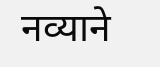नव्याने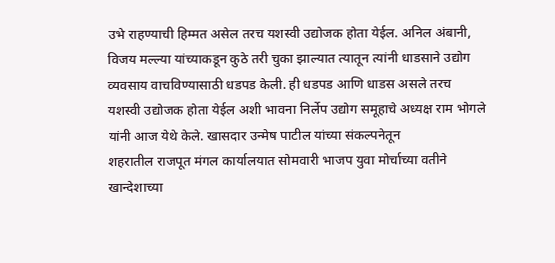उभे राहण्याची हिम्मत असेल तरच यशस्वी उद्योजक होता येईल. अनिल अंबानी, विजय मल्ल्या यांच्याकडून कुठे तरी चुका झाल्यात त्यातून त्यांनी धाडसाने उद्योग व्यवसाय वाचविण्यासाठी धडपड केली. ही धडपड आणि धाडस असले तरच यशस्वी उद्योजक होता येईल अशी भावना निर्लेप उद्योग समूहाचे अध्यक्ष राम भोगले यांनी आज येथे केले. खासदार उन्मेष पाटील यांच्या संकल्पनेतून
शहरातील राजपूत मंगल कार्यालयात सोमवारी भाजप युवा मोर्चाच्या वतीने खान्देशाच्या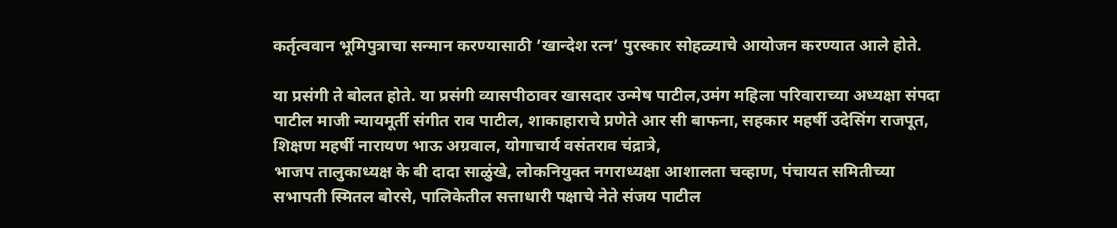कर्तृत्ववान भूमिपुत्राचा सन्मान करण्यासाठी ’खान्देश रत्न’ पुरस्कार सोहळ्याचे आयोजन करण्यात आले होते.

या प्रसंगी ते बोलत होते. या प्रसंगी व्यासपीठावर खासदार उन्मेष पाटील,उमंग महिला परिवाराच्या अध्यक्षा संपदा पाटील माजी न्यायमूर्ती संगीत राव पाटील, शाकाहाराचे प्रणेते आर सी बाफना, सहकार महर्षी उदेसिंग राजपूत, शिक्षण महर्षी नारायण भाऊ अग्रवाल, योगाचार्य वसंतराव चंद्रात्रे,
भाजप तालुकाध्यक्ष के बी दादा साळुंखे, लोकनियुक्त नगराध्यक्षा आशालता चव्हाण, पंचायत समितीच्या सभापती स्मितल बोरसे, पालिकेतील सत्ताधारी पक्षाचे नेते संजय पाटील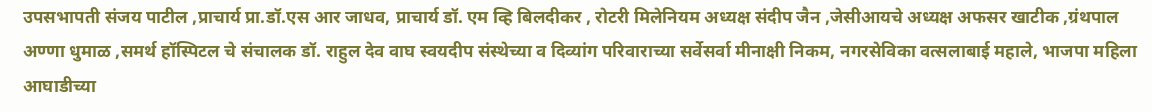उपसभापती संजय पाटील ,प्राचार्य प्रा.डॉ.एस आर जाधव, प्राचार्य डॉ. एम व्हि बिलदीकर , रोटरी मिलेनियम अध्यक्ष संदीप जैन ,जेसीआयचे अध्यक्ष अफसर खाटीक ,ग्रंथपाल अण्णा धुमाळ ,समर्थ हॉस्पिटल चे संचालक डॉ. राहुल देव वाघ स्वयदीप संस्थेच्या व दिव्यांग परिवाराच्या सर्वेसर्वा मीनाक्षी निकम, नगरसेविका वत्सलाबाई महाले, भाजपा महिला आघाडीच्या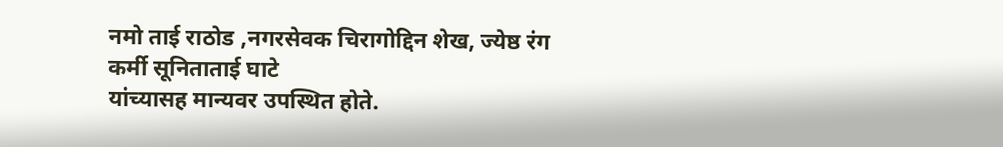नमो ताई राठोड ,नगरसेवक चिरागोद्दिन शेख, ज्येष्ठ रंग कर्मी सूनिताताई घाटे
यांच्यासह मान्यवर उपस्थित होते.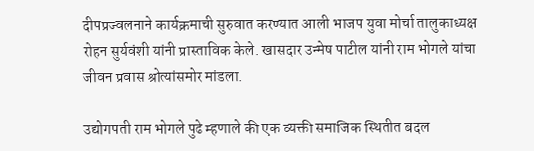दीपप्रज्वलनाने कार्यक्रमाची सुरुवात करण्यात आली भाजप युवा मोर्चा तालुकाध्यक्ष रोहन सुर्यवंशी यांनी प्रास्ताविक केले. खासदार उन्मेष पाटील यांनी राम भोगले यांचा
जीवन प्रवास श्रोत्यांसमोर मांडला.

उद्योगपती राम भोगले पुढे म्हणाले की एक व्यक्ती समाजिक स्थितीत बदल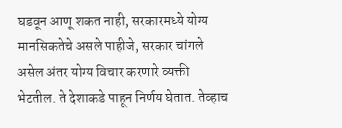घडवून आणू शकत नाही, सरकारमध्ये योग्य मानसिकतेचे असले पाहीजे, सरकार चांगले असेल अंतर योग्य विचार करणारे व्यक्ती भेटतील. ते देशाकडे पाहून निर्णय घेतात. तेव्हाच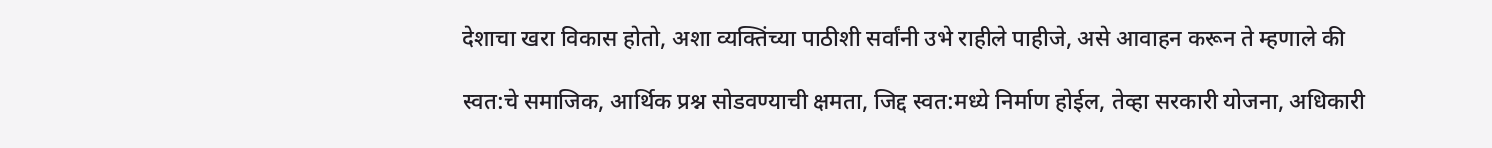देशाचा खरा विकास होतो, अशा व्यक्तिंच्या पाठीशी सर्वांनी उभे राहीले पाहीजे, असे आवाहन करून ते म्हणाले की

स्वत:चे समाजिक, आर्थिक प्रश्न सोडवण्याची क्षमता, जिद्द स्वत:मध्ये निर्माण होईल, तेव्हा सरकारी योजना, अधिकारी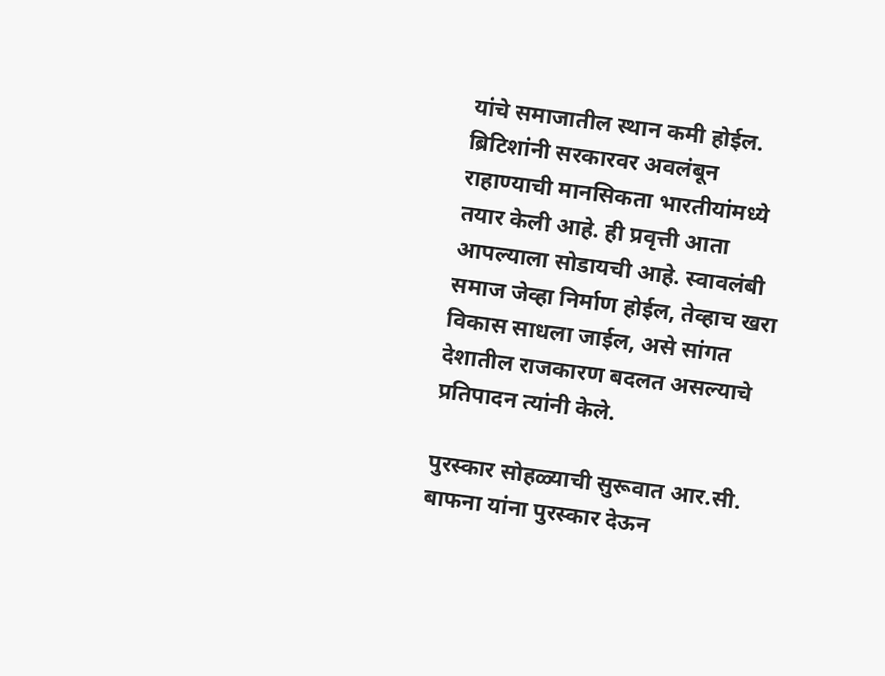यांचे समाजातील स्थान कमी होईल. ब्रिटिशांनी सरकारवर अवलंबून राहाण्याची मानसिकता भारतीयांमध्ये तयार केली आहे. ही प्रवृत्ती आता आपल्याला सोडायची आहे. स्वावलंबी समाज जेव्हा निर्माण होईल, तेव्हाच खरा विकास साधला जाईल, असे सांगत देशातील राजकारण बदलत असल्याचे प्रतिपादन त्यांनी केले.

पुरस्कार सोहळ्याची सुरूवात आर.सी. बाफना यांना पुरस्कार देऊन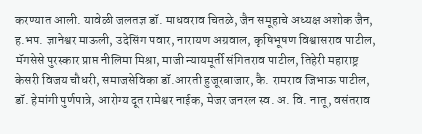करण्यात आली. यावेळी जलतज्ञ डॉ. माधवराव चितळे, जैन समूहाचे अध्यक्ष अशोक जैन, ह.भप. ज्ञानेश्वर माऊली, उदेसिंग पवार, नारायण अग्रवाल, कृषिभूषण विश्वासराव पाटील, मॅगसेसे पुरस्कार प्राप्त नीलिमा मिश्रा, माजी न्यायमूर्ती संगितराव पाटील, तिहेरी महाराष्ट्र केसरी विजय चौधरी, समाजसेविका डॉ.आरती हुजूरबाजार, कै. रामराव जिभाऊ पाटील, डॉ. हेमांगी पुर्णपात्रे, आरोग्य दूत रामेश्वर नाईक, मेजर जनरल स्व. अ. वि. नातू, वसंतराव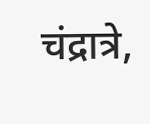चंद्रात्रे,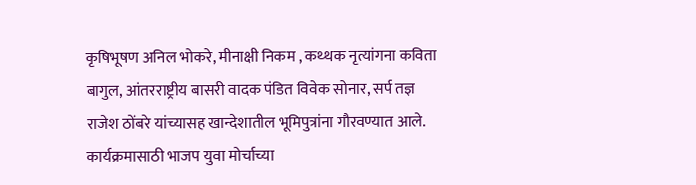कृषिभूषण अनिल भोकरे, मीनाक्षी निकम , कथ्थक नृत्यांगना कविता बागुल, आंतरराष्ट्रीय बासरी वादक पंडित विवेक सोनार, सर्प तज्ञ राजेश ठोंबरे यांच्यासह खान्देशातील भूमिपुत्रांना गौरवण्यात आले. कार्यक्रमासाठी भाजप युवा मोर्चाच्या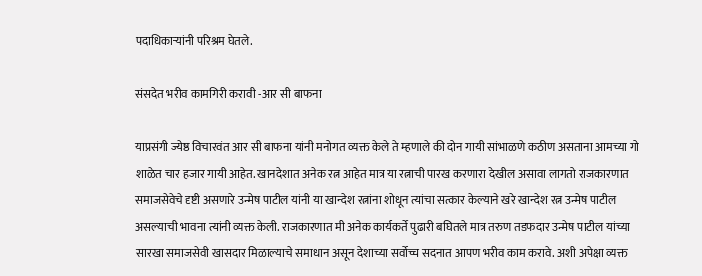पदाधिकार्‍यांनी परिश्रम घेतले.

संसदेत भरीव कामगिरी करावी -आर सी बाफना

याप्रसंगी ज्येष्ठ विचारवंत आर सी बाफना यांनी मनोगत व्यक्त केले ते म्हणाले की दोन गायी सांभाळणे कठीण असताना आमच्या गो शाळेत चार हजार गायी आहेत. खानदेशात अनेक रत्न आहेत मात्र या रत्नाची पारख करणारा देखील असावा लागतो राजकारणात समाजसेवेचे दृष्टी असणारे उन्मेष पाटील यांनी या खान्देश रत्नांना शोधून त्यांचा सत्कार केल्याने खरे खान्देश रत्न उन्मेष पाटील असल्याची भावना त्यांनी व्यक्त केली. राजकारणात मी अनेक कार्यकर्ते पुढारी बघितले मात्र तरुण तडफदार उन्मेष पाटील यांच्या सारखा समाजसेवी खासदार मिळाल्याचे समाधान असून देशाच्या सर्वोच्च सदनात आपण भरीव काम करावे. अशी अपेक्षा व्यक्त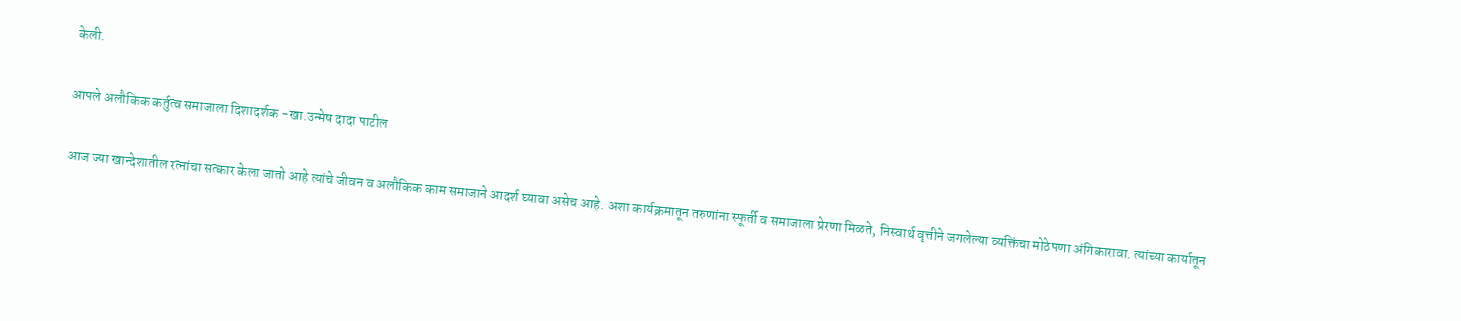केली.

आपले अलौकिक कर्तुत्व समाजाला दिशादर्शक -खा.उन्मेष दादा पाटील

आज ज्या खान्देशातील रत्नांचा सत्कार केला जातो आहे त्यांचे जीवन व अलौकिक काम समाजाने आदर्श घ्यावा असेच आहे. अशा कार्यक्रमातून तरुणांना स्फूर्ती व समाजाला प्रेरणा मिळते, निस्वार्थ वृत्तीने जगलेल्या व्यक्तिंचा मोठेपणा अंगिकारावा. त्यांच्या कार्यातून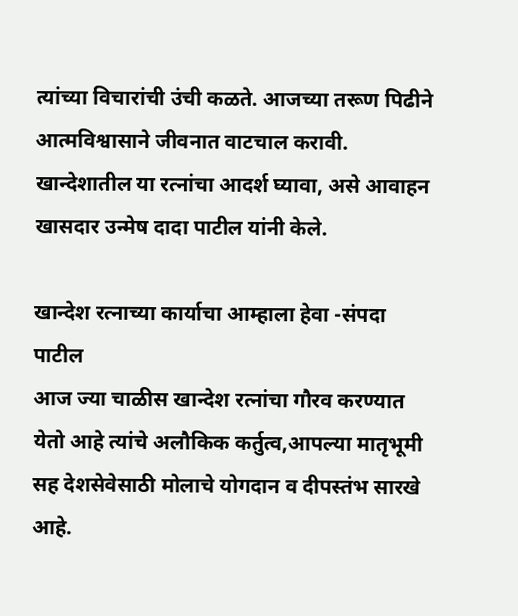त्यांच्या विचारांची उंची कळते. आजच्या तरूण पिढीने आत्मविश्वासाने जीवनात वाटचाल करावी. खान्देशातील या रत्नांचा आदर्श घ्यावा, असे आवाहन खासदार उन्मेष दादा पाटील यांनी केले.

खान्देश रत्नाच्या कार्याचा आम्हाला हेवा -संपदा पाटील
आज ज्या चाळीस खान्देश रत्नांचा गौरव करण्यात येतो आहे त्यांचे अलौकिक कर्तुत्व,आपल्या मातृभूमी सह देशसेवेसाठी मोलाचे योगदान व दीपस्तंभ सारखे आहे.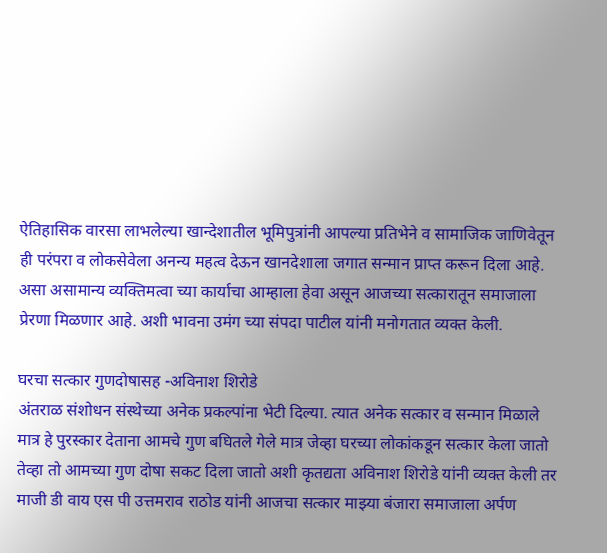ऐतिहासिक वारसा लाभलेल्या खान्देशातील भूमिपुत्रांनी आपल्या प्रतिभेने व सामाजिक जाणिवेतून ही परंपरा व लोकसेवेला अनन्य महत्व देऊन खानदेशाला जगात सन्मान प्राप्त करून दिला आहे. असा असामान्य व्यक्तिमत्वा च्या कार्याचा आम्हाला हेवा असून आजच्या सत्कारातून समाजाला प्रेरणा मिळणार आहे. अशी भावना उमंग च्या संपदा पाटील यांनी मनोगतात व्यक्त केली.

घरचा सत्कार गुणदोषासह -अविनाश शिरोडे
अंतराळ संशोधन संस्थेच्या अनेक प्रकल्पांना भेटी दिल्या. त्यात अनेक सत्कार व सन्मान मिळाले मात्र हे पुरस्कार देताना आमचे गुण बघितले गेले मात्र जेव्हा घरच्या लोकांकडून सत्कार केला जातो तेव्हा तो आमच्या गुण दोषा सकट दिला जातो अशी कृतद्यता अविनाश शिरोडे यांनी व्यक्त केली तर माजी डी वाय एस पी उत्तमराव राठोड यांनी आजचा सत्कार माझ्या बंजारा समाजाला अर्पण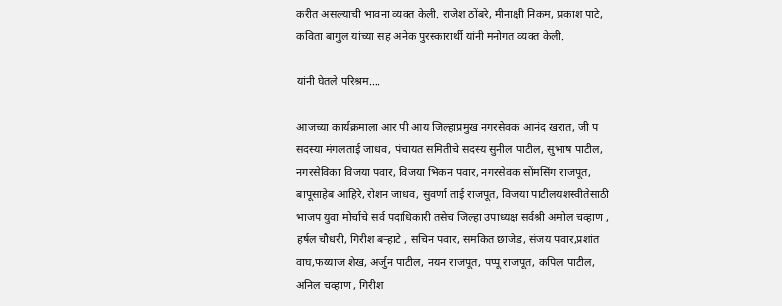करीत असल्याची भावना व्यक्त केली. राजेश ठोंबरे, मीनाक्षी निकम, प्रकाश पाटे, कविता बागुल यांच्या सह अनेक पुरस्कारार्थी यांनी मनोगत व्यक्त केली.

यांनी घेतले परिश्रम….

आजच्या कार्यक्रमाला आर पी आय जिल्हाप्रमुख नगरसेवक आनंद खरात, जी प सदस्या मंगलताई जाधव, पंचायत समितीचे सदस्य सुनील पाटील, सुभाष पाटील, नगरसेविका विजया पवार, विजया भिकन पवार, नगरसेवक सोंमसिंग राजपूत, बापूसाहेब आहिरे, रोशन जाधव, सुवर्णा ताई राजपूत, विजया पाटीलयशस्वीतेसाठी भाजप युवा मोर्चाचे सर्व पदाधिकारी तसेच जिल्हा उपाध्यक्ष सर्वश्री अमोल चव्हाण , हर्षल चौधरी, गिरीश बर्‍हाटे , सचिन पवार, समकित छाजेड, संजय पवार,प्रशांत वाघ,फय्याज शेख, अर्जुन पाटील, नयन राजपूत, पप्पू राजपूत, कपिल पाटील, अनिल चव्हाण , गिरीश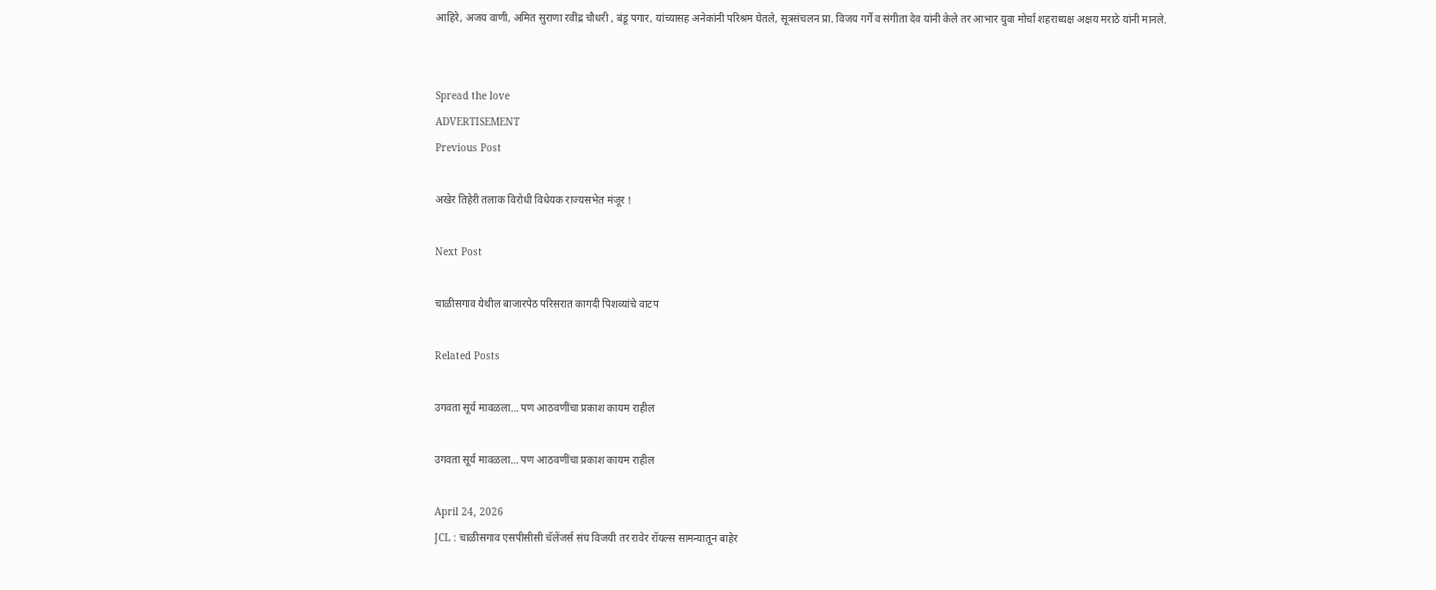आहिरे, अजय वाणी, अमित सुराणा रवींद्र चौधरी , बंडू पगार, यांच्यासह अनेकांनी परिश्रम घेतले, सूत्रसंचलन प्रा. विजय गर्गे व संगीता देव यांनी केले तर आभार युवा मोर्चा शहराध्यक्ष अक्षय मराठे यांनी मानले.


Spread the love
ADVERTISEMENT
Previous Post

अखेर तिहेरी तलाक विरोधी विधेयक राज्यसभेत मंजूर !

Next Post

चाळीसगाव येथील बाजारपेठ परिसरात कागदी पिशव्यांचे वाटप

Related Posts

उगवता सूर्य मावळला… पण आठवणींचा प्रकाश कायम राहील

उगवता सूर्य मावळला… पण आठवणींचा प्रकाश कायम राहील

April 24, 2026
JCL : चाळीसगाव एसपीसीसी चॅलेंजर्स संघ विजयी तर रावेर रॉयल्स सामन्यातून बाहेर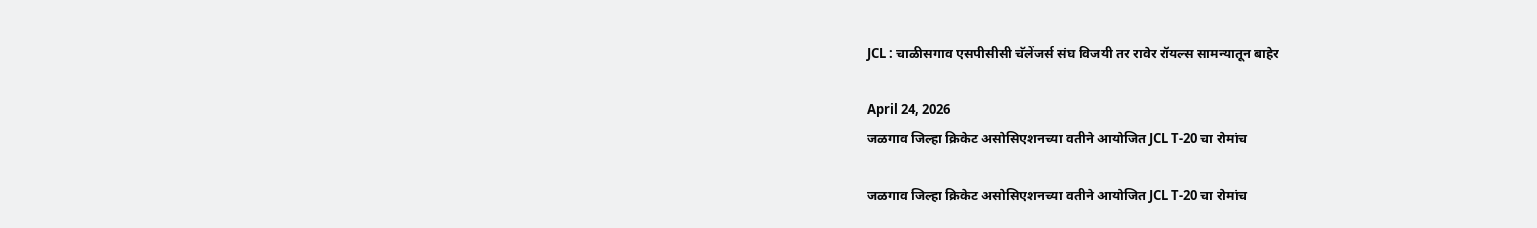JCL : चाळीसगाव एसपीसीसी चॅलेंजर्स संघ विजयी तर रावेर रॉयल्स सामन्यातून बाहेर

April 24, 2026
जळगाव जिल्हा क्रिकेट असोसिएशनच्या वतीने आयोजित JCL T-20 चा रोमांच

जळगाव जिल्हा क्रिकेट असोसिएशनच्या वतीने आयोजित JCL T-20 चा रोमांच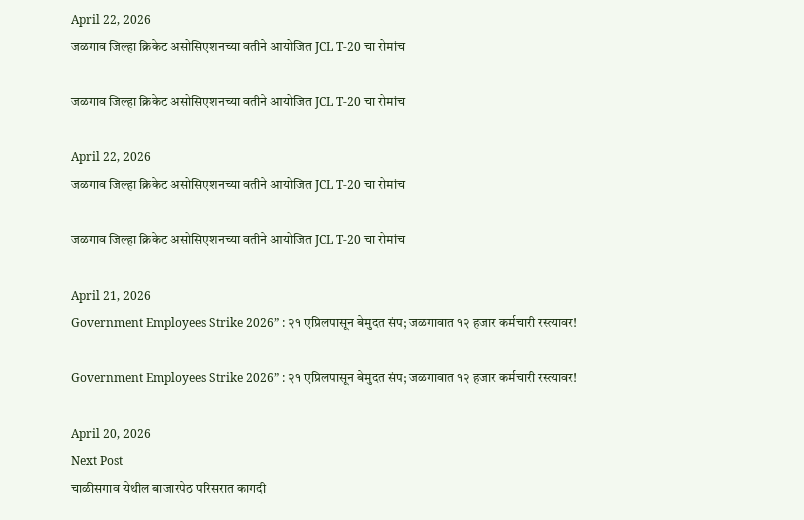April 22, 2026
जळगाव जिल्हा क्रिकेट असोसिएशनच्या वतीने आयोजित JCL T-20 चा रोमांच

जळगाव जिल्हा क्रिकेट असोसिएशनच्या वतीने आयोजित JCL T-20 चा रोमांच

April 22, 2026
जळगाव जिल्हा क्रिकेट असोसिएशनच्या वतीने आयोजित JCL T-20 चा रोमांच

जळगाव जिल्हा क्रिकेट असोसिएशनच्या वतीने आयोजित JCL T-20 चा रोमांच

April 21, 2026
Government Employees Strike 2026” : २१ एप्रिलपासून बेमुदत संप; जळगावात १२ हजार कर्मचारी रस्त्यावर!

Government Employees Strike 2026” : २१ एप्रिलपासून बेमुदत संप; जळगावात १२ हजार कर्मचारी रस्त्यावर!

April 20, 2026
Next Post
चाळीसगाव येथील बाजारपेठ परिसरात कागदी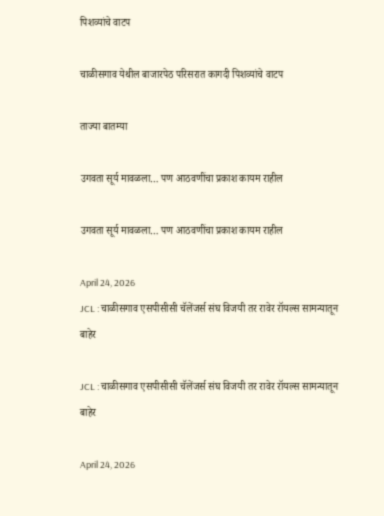पिशव्यांचे वाटप

चाळीसगाव येथील बाजारपेठ परिसरात कागदी पिशव्यांचे वाटप

ताज्या बातम्या

उगवता सूर्य मावळला… पण आठवणींचा प्रकाश कायम राहील

उगवता सूर्य मावळला… पण आठवणींचा प्रकाश कायम राहील

April 24, 2026
JCL : चाळीसगाव एसपीसीसी चॅलेंजर्स संघ विजयी तर रावेर रॉयल्स सामन्यातून बाहेर

JCL : चाळीसगाव एसपीसीसी चॅलेंजर्स संघ विजयी तर रावेर रॉयल्स सामन्यातून बाहेर

April 24, 2026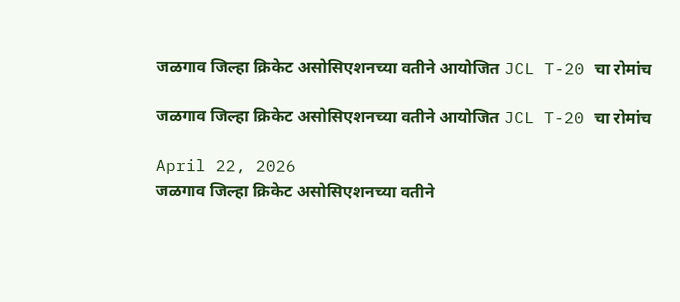जळगाव जिल्हा क्रिकेट असोसिएशनच्या वतीने आयोजित JCL T-20 चा रोमांच

जळगाव जिल्हा क्रिकेट असोसिएशनच्या वतीने आयोजित JCL T-20 चा रोमांच

April 22, 2026
जळगाव जिल्हा क्रिकेट असोसिएशनच्या वतीने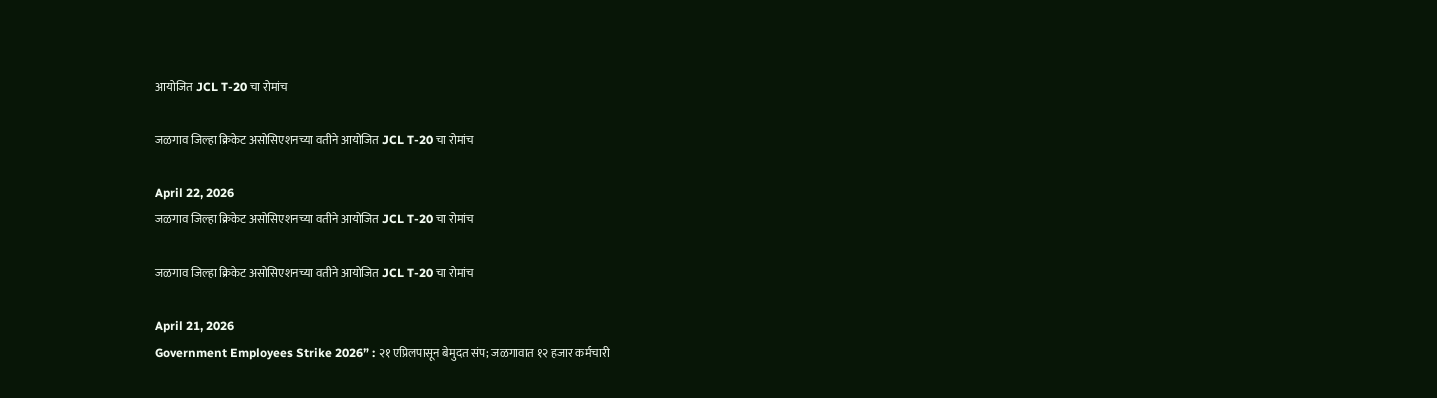आयोजित JCL T-20 चा रोमांच

जळगाव जिल्हा क्रिकेट असोसिएशनच्या वतीने आयोजित JCL T-20 चा रोमांच

April 22, 2026
जळगाव जिल्हा क्रिकेट असोसिएशनच्या वतीने आयोजित JCL T-20 चा रोमांच

जळगाव जिल्हा क्रिकेट असोसिएशनच्या वतीने आयोजित JCL T-20 चा रोमांच

April 21, 2026
Government Employees Strike 2026” : २१ एप्रिलपासून बेमुदत संप; जळगावात १२ हजार कर्मचारी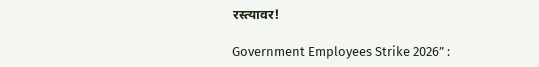रस्त्यावर!

Government Employees Strike 2026” :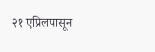२१ एप्रिलपासून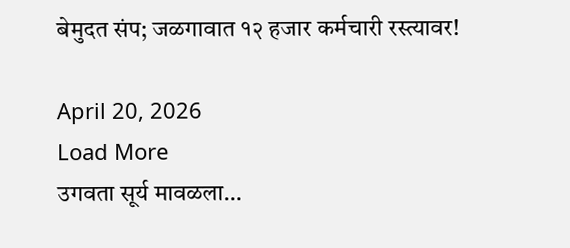बेमुदत संप; जळगावात १२ हजार कर्मचारी रस्त्यावर!

April 20, 2026
Load More
उगवता सूर्य मावळला…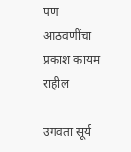पण आठवणींचा प्रकाश कायम राहील

उगवता सूर्य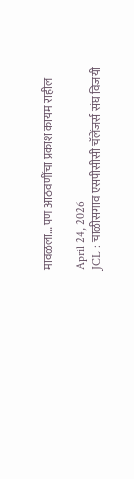मावळला… पण आठवणींचा प्रकाश कायम राहील

April 24, 2026
JCL : चाळीसगाव एसपीसीसी चॅलेंजर्स संघ विजयी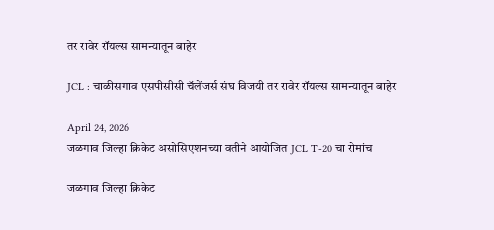तर रावेर रॉयल्स सामन्यातून बाहेर

JCL : चाळीसगाव एसपीसीसी चॅलेंजर्स संघ विजयी तर रावेर रॉयल्स सामन्यातून बाहेर

April 24, 2026
जळगाव जिल्हा क्रिकेट असोसिएशनच्या वतीने आयोजित JCL T-20 चा रोमांच

जळगाव जिल्हा क्रिकेट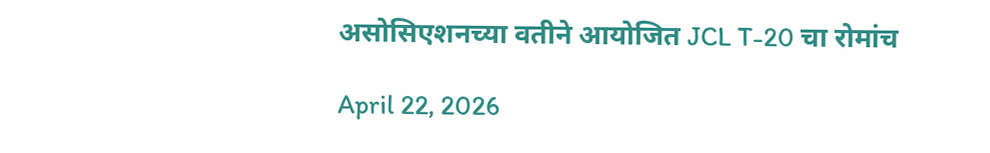असोसिएशनच्या वतीने आयोजित JCL T-20 चा रोमांच

April 22, 2026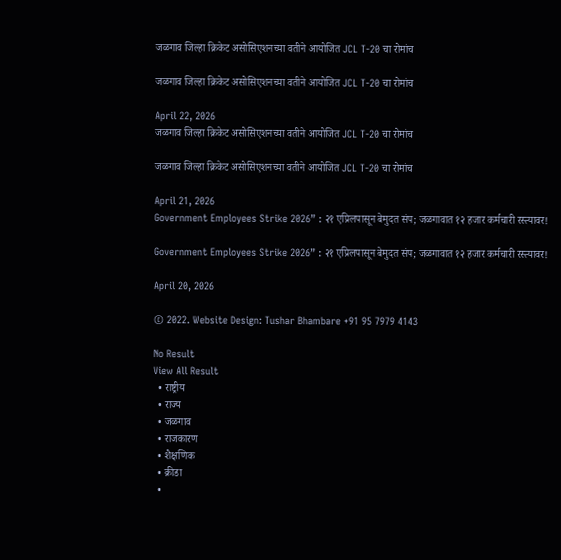जळगाव जिल्हा क्रिकेट असोसिएशनच्या वतीने आयोजित JCL T-20 चा रोमांच

जळगाव जिल्हा क्रिकेट असोसिएशनच्या वतीने आयोजित JCL T-20 चा रोमांच

April 22, 2026
जळगाव जिल्हा क्रिकेट असोसिएशनच्या वतीने आयोजित JCL T-20 चा रोमांच

जळगाव जिल्हा क्रिकेट असोसिएशनच्या वतीने आयोजित JCL T-20 चा रोमांच

April 21, 2026
Government Employees Strike 2026” : २१ एप्रिलपासून बेमुदत संप; जळगावात १२ हजार कर्मचारी रस्त्यावर!

Government Employees Strike 2026” : २१ एप्रिलपासून बेमुदत संप; जळगावात १२ हजार कर्मचारी रस्त्यावर!

April 20, 2026

© 2022. Website Design: Tushar Bhambare +91 95 7979 4143

No Result
View All Result
  • राष्ट्रीय
  • राज्य
  • जळगाव
  • राजकारण
  • शैक्षणिक
  • क्रीडा
  •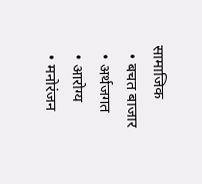सामाजिक
  • बचत बाजार
  • अर्थजगत
  • आरोग्य
  • मनोरंजन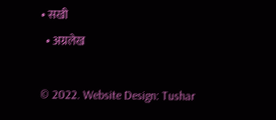• सखी
  • अग्रलेख

© 2022. Website Design: Tushar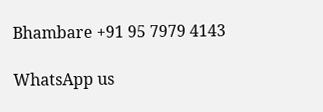Bhambare +91 95 7979 4143

WhatsApp us